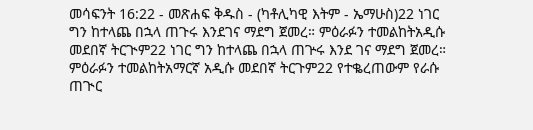መሳፍንት 16:22 - መጽሐፍ ቅዱስ - (ካቶሊካዊ እትም - ኤማሁስ)22 ነገር ግን ከተላጨ በኋላ ጠጉሩ እንደገና ማደግ ጀመረ። ምዕራፉን ተመልከትአዲሱ መደበኛ ትርጒም22 ነገር ግን ከተላጨ በኋላ ጠጕሩ እንደ ገና ማደግ ጀመረ። ምዕራፉን ተመልከትአማርኛ አዲሱ መደበኛ ትርጉም22 የተቈረጠውም የራሱ ጠጒር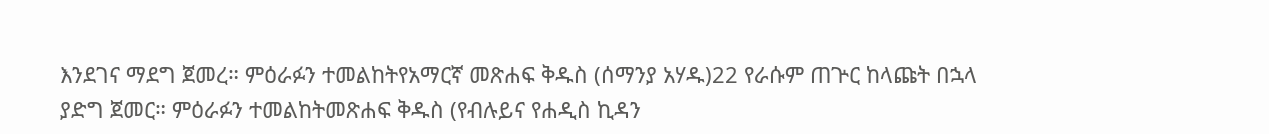እንደገና ማደግ ጀመረ። ምዕራፉን ተመልከትየአማርኛ መጽሐፍ ቅዱስ (ሰማንያ አሃዱ)22 የራሱም ጠጕር ከላጩት በኋላ ያድግ ጀመር። ምዕራፉን ተመልከትመጽሐፍ ቅዱስ (የብሉይና የሐዲስ ኪዳን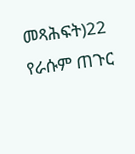መጻሕፍት)22 የራሱም ጠጉር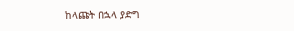ከላጩት በኋላ ያድግ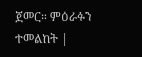ጀመር። ምዕራፉን ተመልከት |